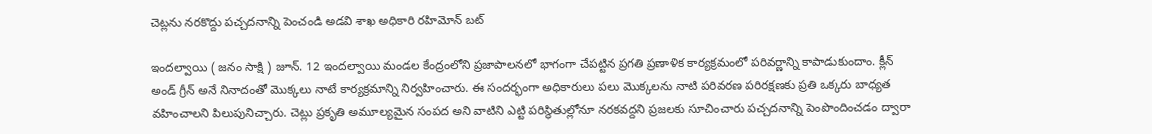చెట్లను నరకొద్దు పచ్చదనాన్ని పెంచండి అడవి శాఖ అధికారి రహిమోన్ బట్

ఇందల్వాయి ( జనం సాక్షి ) జూన్. 12 ఇందల్వాయి మండల కేంద్రంలోని ప్రజాపాలనలో భాగంగా చేపట్టిన ప్రగతి ప్రణాళిక కార్యక్రమంలో పరివర్ణాన్ని కాపాడుకుందాం. క్లీన్ అండ్ గ్రీన్ అనే నినాదంతో మొక్కలు నాటే కార్యక్రమాన్ని నిర్వహించారు. ఈ సందర్భంగా అధికారులు పలు మొక్కలను నాటి పరివరణ పరిరక్షణకు ప్రతి ఒక్కరు బాధ్యత వహించాలని పిలుపునిచ్చారు. చెట్లు ప్రకృతి అమూల్యమైన సంపద అని వాటిని ఎట్టి పరిస్థితుల్లోనూ నరకవద్దని ప్రజలకు సూచించారు పచ్చదనాన్ని పెంపొందించడం ద్వారా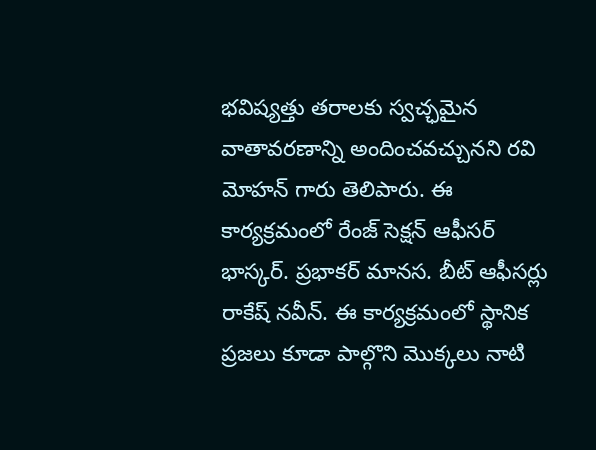భవిష్యత్తు తరాలకు స్వచ్ఛమైన వాతావరణాన్ని అందించవచ్చునని రవి మోహన్ గారు తెలిపారు. ఈ కార్యక్రమంలో రేంజ్ సెక్షన్ ఆఫీసర్ భాస్కర్. ప్రభాకర్ మానస. బీట్ ఆఫీసర్లు రాకేష్ నవీన్. ఈ కార్యక్రమంలో స్థానిక ప్రజలు కూడా పాల్గొని మొక్కలు నాటి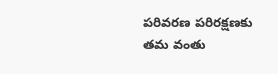పరివరణ పరిరక్షణకు తమ వంతు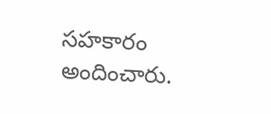సహకారం అందించారు.